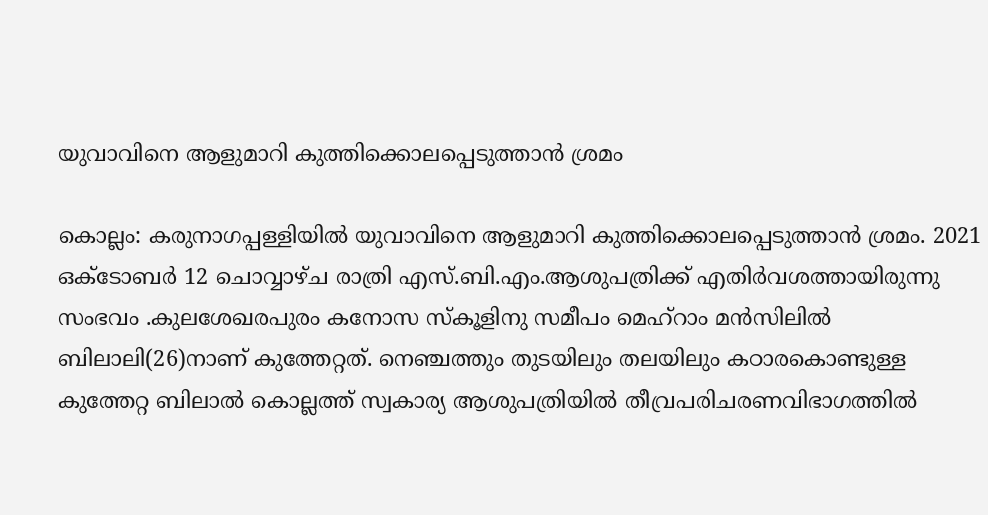യുവാവിനെ ആളുമാറി കുത്തിക്കൊലപ്പെടുത്താൻ ശ്രമം

കൊല്ലം: കരുനാഗപ്പള്ളിയിൽ യുവാവിനെ ആളുമാറി കുത്തിക്കൊലപ്പെടുത്താൻ ശ്രമം. 2021 ഒക്ടോബർ 12 ചൊവ്വാഴ്ച രാത്രി എസ്.ബി.എം.ആശുപത്രിക്ക് എതിർവശത്തായിരുന്നു സംഭവം .കുലശേഖരപുരം കനോസ സ്‌കൂളിനു സമീപം മെഹ്റാം മൻസിലിൽ ബിലാലി(26)നാണ് കുത്തേറ്റത്. നെഞ്ചത്തും തുടയിലും തലയിലും കഠാരകൊണ്ടുള്ള കുത്തേറ്റ ബിലാൽ കൊല്ലത്ത് സ്വകാര്യ ആശുപത്രിയിൽ തീവ്രപരിചരണവിഭാഗത്തിൽ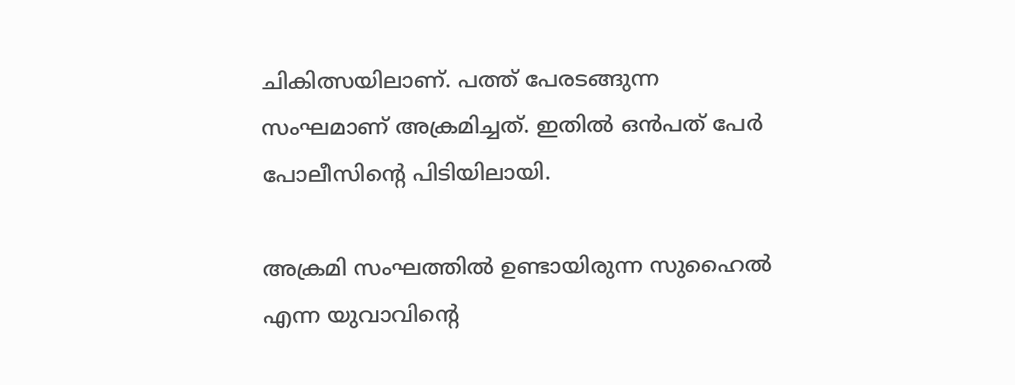ചികിത്സയിലാണ്. പത്ത് പേരടങ്ങുന്ന സംഘമാണ് അക്രമിച്ചത്. ഇതിൽ ഒൻപത് പേർ പോലീസിന്റെ പിടിയിലായി.

അക്രമി സംഘത്തിൽ ഉണ്ടായിരുന്ന സുഹൈൽ എന്ന യുവാവിന്റെ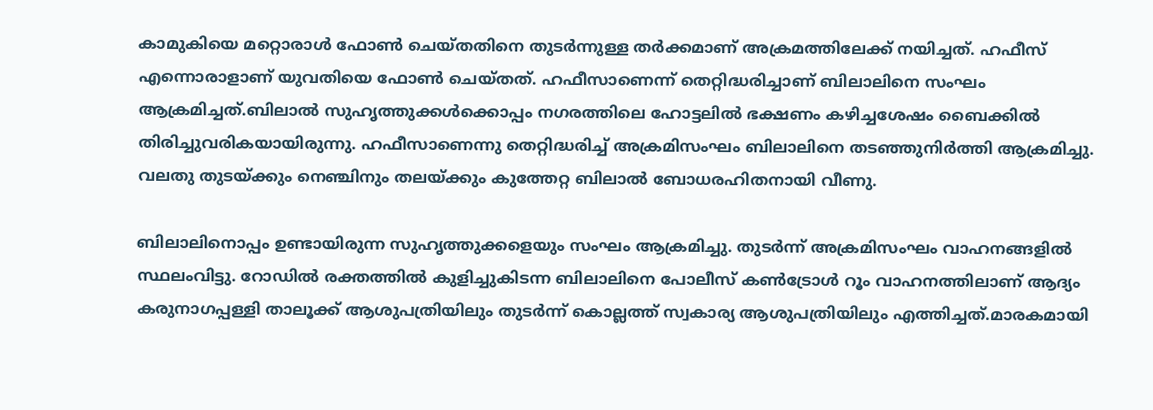കാമുകിയെ മറ്റൊരാൾ ഫോൺ ചെയ്തതിനെ തുടർന്നുള്ള തർക്കമാണ് അക്രമത്തിലേക്ക് നയിച്ചത്. ഹഫീസ് എന്നൊരാളാണ് യുവതിയെ ഫോൺ ചെയ്തത്. ഹഫീസാണെന്ന് തെറ്റിദ്ധരിച്ചാണ് ബിലാലിനെ സംഘം ആക്രമിച്ചത്.ബിലാൽ സുഹൃത്തുക്കൾക്കൊപ്പം നഗരത്തിലെ ഹോട്ടലിൽ ഭക്ഷണം കഴിച്ചശേഷം ബൈക്കിൽ തിരിച്ചുവരികയായിരുന്നു. ഹഫീസാണെന്നു തെറ്റിദ്ധരിച്ച് അക്രമിസംഘം ബിലാലിനെ തടഞ്ഞുനിർത്തി ആക്രമിച്ചു. വലതു തുടയ്ക്കും നെഞ്ചിനും തലയ്ക്കും കുത്തേറ്റ ബിലാൽ ബോധരഹിതനായി വീണു.

ബിലാലിനൊപ്പം ഉണ്ടായിരുന്ന സുഹൃത്തുക്കളെയും സംഘം ആക്രമിച്ചു. തുടർന്ന് അക്രമിസംഘം വാഹനങ്ങളിൽ സ്ഥലംവിട്ടു. റോഡിൽ രക്തത്തിൽ കുളിച്ചുകിടന്ന ബിലാലിനെ പോലീസ് കൺട്രോൾ റൂം വാഹനത്തിലാണ് ആദ്യം കരുനാഗപ്പള്ളി താലൂക്ക് ആശുപത്രിയിലും തുടർന്ന് കൊല്ലത്ത് സ്വകാര്യ ആശുപത്രിയിലും എത്തിച്ചത്.മാരകമായി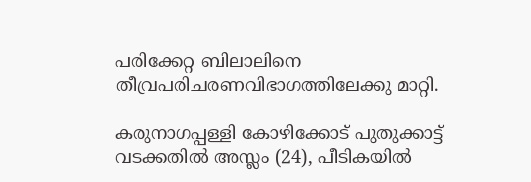പരിക്കേറ്റ ബിലാലിനെ തീവ്രപരിചരണവിഭാഗത്തിലേക്കു മാറ്റി.

കരുനാഗപ്പള്ളി കോഴിക്കോട് പുതുക്കാട്ട് വടക്കതിൽ അസ്ലം (24), പീടികയിൽ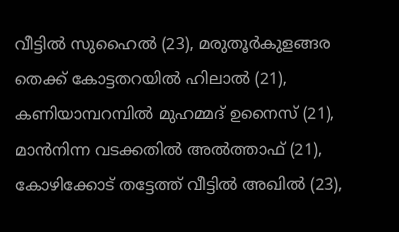വീട്ടിൽ സുഹൈൽ (23), മരുതൂർകുളങ്ങര തെക്ക് കോട്ടതറയിൽ ഹിലാൽ (21), കണിയാമ്പറമ്പിൽ മുഹമ്മദ് ഉനൈസ് (21), മാൻനിന്ന വടക്കതിൽ അൽത്താഫ് (21), കോഴിക്കോട് തട്ടേത്ത് വീട്ടിൽ അഖിൽ (23),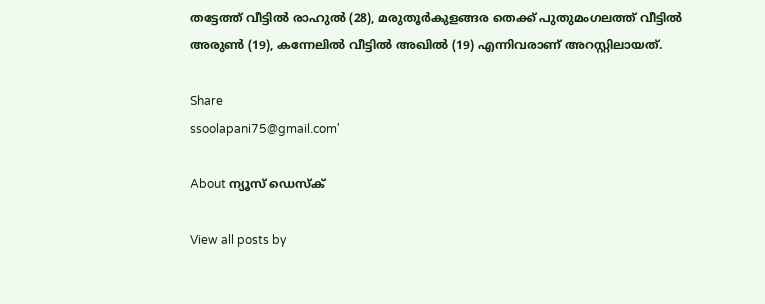തട്ടേത്ത് വീട്ടിൽ രാഹുൽ (28), മരുതൂർകുളങ്ങര തെക്ക് പുതുമംഗലത്ത് വീട്ടിൽ അരുൺ (19), കന്നേലിൽ വീട്ടിൽ അഖിൽ (19) എന്നിവരാണ് അറസ്റ്റിലായത്.

Share
ssoolapani75@gmail.com'

About ന്യൂസ് ഡെസ്ക്

View all posts by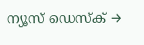ന്യൂസ് ഡെസ്ക് →